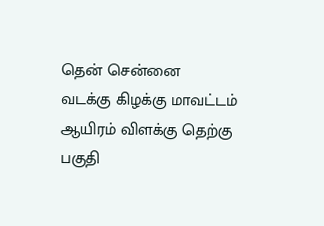தென் சென்னை
வடக்கு கிழக்கு மாவட்டம்
ஆயிரம் விளக்கு தெற்கு பகுதி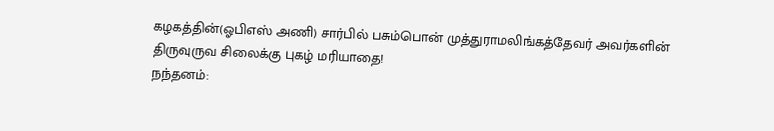கழகத்தின்(ஓபிஎஸ் அணி) சார்பில் பசும்பொன் முத்துராமலிங்கத்தேவர் அவர்களின் திருவுருவ சிலைக்கு புகழ் மரியாதை!
நந்தனம்: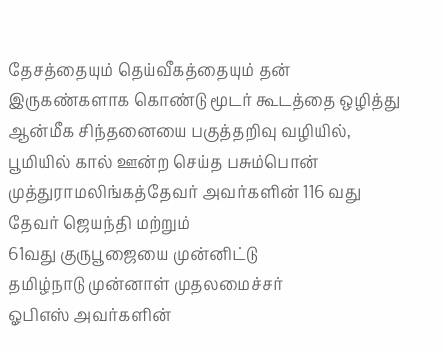தேசத்தையும் தெய்வீகத்தையும் தன் இருகண்களாக கொண்டு மூடர் கூடத்தை ஒழித்து ஆன்மீக சிந்தனையை பகுத்தறிவு வழியில், பூமியில் கால் ஊன்ற செய்த பசும்பொன் முத்துராமலிங்கத்தேவர் அவர்களின் 116 வது தேவர் ஜெயந்தி மற்றும்
61வது குருபூஜையை முன்னிட்டு
தமிழ்நாடு முன்னாள் முதலமைச்சர்
ஓபிஎஸ் அவர்களின்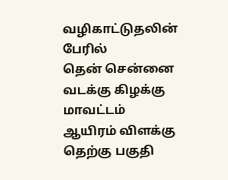வழிகாட்டுதலின் பேரில்
தென் சென்னை வடக்கு கிழக்கு மாவட்டம்
ஆயிரம் விளக்கு தெற்கு பகுதி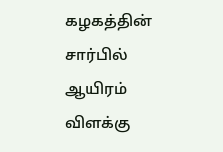கழகத்தின் சார்பில்
ஆயிரம் விளக்கு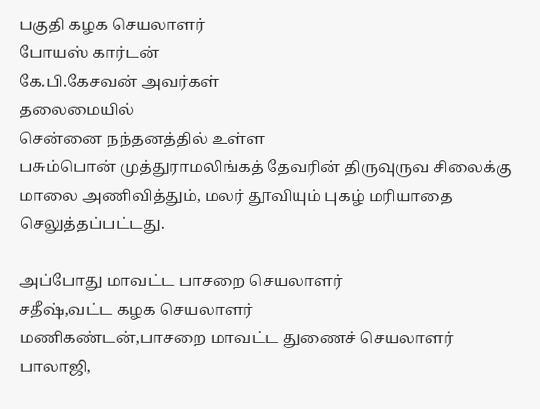பகுதி கழக செயலாளர்
போயஸ் கார்டன்
கே.பி.கேசவன் அவர்கள்
தலைமையில்
சென்னை நந்தனத்தில் உள்ள
பசும்பொன் முத்துராமலிங்கத் தேவரின் திருவுருவ சிலைக்கு மாலை அணிவித்தும், மலர் தூவியும் புகழ் மரியாதை செலுத்தப்பட்டது.

அப்போது மாவட்ட பாசறை செயலாளர்
சதீஷ்,வட்ட கழக செயலாளர்
மணிகண்டன்,பாசறை மாவட்ட துணைச் செயலாளர் பாலாஜி,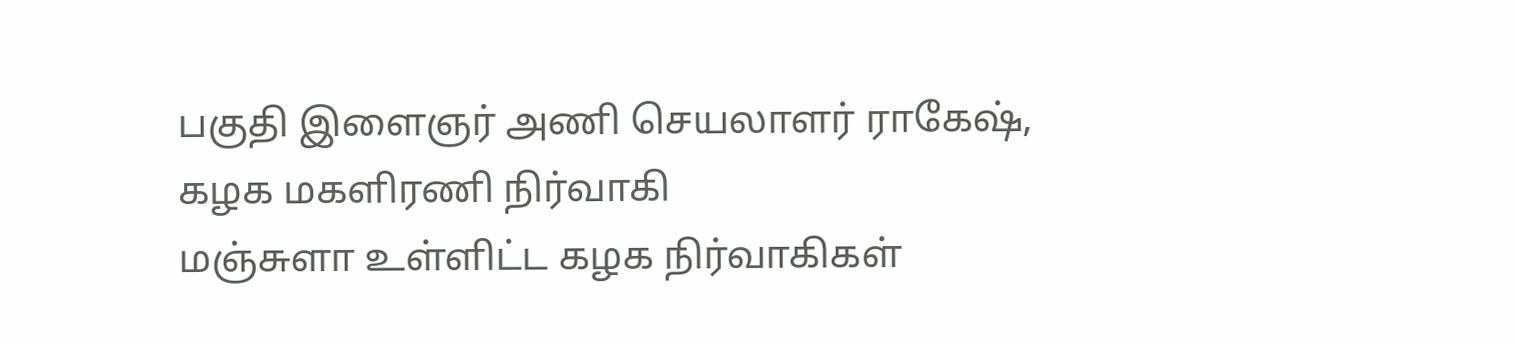பகுதி இளைஞர் அணி செயலாளர் ராகேஷ்,
கழக மகளிரணி நிர்வாகி
மஞ்சுளா உள்ளிட்ட கழக நிர்வாகிகள்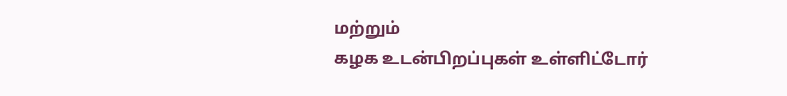மற்றும்
கழக உடன்பிறப்புகள் உள்ளிட்டோர்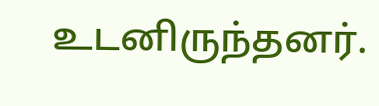உடனிருந்தனர்.